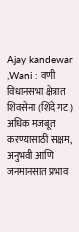Ajay kandewar ,Wani : वणी विधानसभा क्षेत्रात शिवसेना (शिंदे गट) अधिक मजबूत करण्यासाठी सक्षम, अनुभवी आणि जनमानसात प्रभाव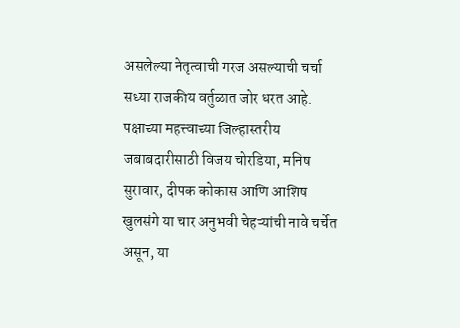असलेल्या नेतृत्वाची गरज असल्याची चर्चा सध्या राजकीय वर्तुळात जोर धरत आहे. पक्षाच्या महत्त्वाच्या जिल्हास्तरीय जबाबदारीसाठी विजय चोरडिया, मनिष सुरावार, दीपक कोकास आणि आशिष खुलसंगे या चार अनुभवी चेहऱ्यांची नावे चर्चेत असून, या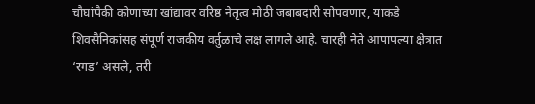चौघांपैकी कोणाच्या खांद्यावर वरिष्ठ नेतृत्व मोठी जबाबदारी सोपवणार, याकडे शिवसैनिकांसह संपूर्ण राजकीय वर्तुळाचे लक्ष लागले आहे. चारही नेते आपापल्या क्षेत्रात ‘रगड’ असले, तरी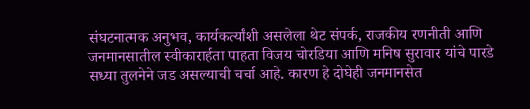संघटनात्मक अनुभव, कार्यकर्त्यांशी असलेला थेट संपर्क, राजकीय रणनीती आणि जनमानसातील स्वीकारार्हता पाहता विजय चोरडिया आणि मनिष सुरावार यांचे पारडे सध्या तुलनेने जड असल्याची चर्चा आहे. कारण हे दोघेही जनमानसेत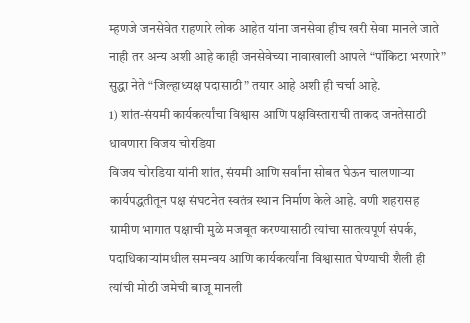म्हणजे जनसेवेत राहणारे लोक आहेत यांना जनसेवा हीच खरी सेवा मानले जाते नाही तर अन्य अशी आहे काही जनसेवेच्या नावाखाली आपले “पॉकिटा भरणारे” सुद्धा नेते “जिल्हाध्यक्ष पदासाठी” तयार आहे अशी ही चर्चा आहे.
1) शांत-संयमी कार्यकर्त्यांचा विश्वास आणि पक्षविस्ताराची ताकद जनतेसाठी धावणारा विजय चोरडिया
विजय चोरडिया यांनी शांत, संयमी आणि सर्वांना सोबत घेऊन चालणाऱ्या कार्यपद्धतीतून पक्ष संघटनेत स्वतंत्र स्थान निर्माण केले आहे. वणी शहरासह ग्रामीण भागात पक्षाची मुळे मजबूत करण्यासाठी त्यांचा सातत्यपूर्ण संपर्क, पदाधिकाऱ्यांमधील समन्वय आणि कार्यकर्त्यांना विश्वासात घेण्याची शैली ही त्यांची मोठी जमेची बाजू मानली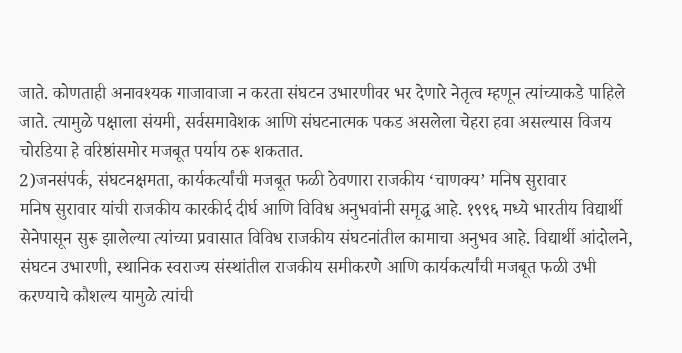जाते. कोणताही अनावश्यक गाजावाजा न करता संघटन उभारणीवर भर देणारे नेतृत्व म्हणून त्यांच्याकडे पाहिले जाते. त्यामुळे पक्षाला संयमी, सर्वसमावेशक आणि संघटनात्मक पकड असलेला चेहरा हवा असल्यास विजय चोरडिया हे वरिष्ठांसमोर मजबूत पर्याय ठरू शकतात.
2)जनसंपर्क, संघटनक्षमता, कार्यकर्त्यांची मजबूत फळी ठेवणारा राजकीय ‘चाणक्य’ मनिष सुरावार
मनिष सुरावार यांची राजकीय कारकीर्द दीर्घ आणि विविध अनुभवांनी समृद्ध आहे. १९९६ मध्ये भारतीय विद्यार्थी सेनेपासून सुरू झालेल्या त्यांच्या प्रवासात विविध राजकीय संघटनांतील कामाचा अनुभव आहे. विद्यार्थी आंदोलने, संघटन उभारणी, स्थानिक स्वराज्य संस्थांतील राजकीय समीकरणे आणि कार्यकर्त्यांची मजबूत फळी उभी करण्याचे कौशल्य यामुळे त्यांची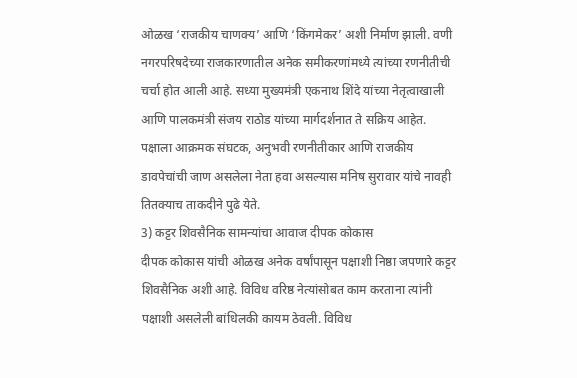ओळख ‘राजकीय चाणक्य’ आणि ‘किंगमेकर’ अशी निर्माण झाली. वणी नगरपरिषदेच्या राजकारणातील अनेक समीकरणांमध्ये त्यांच्या रणनीतीची चर्चा होत आली आहे. सध्या मुख्यमंत्री एकनाथ शिंदे यांच्या नेतृत्वाखाली आणि पालकमंत्री संजय राठोड यांच्या मार्गदर्शनात ते सक्रिय आहेत. पक्षाला आक्रमक संघटक, अनुभवी रणनीतीकार आणि राजकीय डावपेचांची जाण असलेला नेता हवा असल्यास मनिष सुरावार यांचे नावही तितक्याच ताकदीने पुढे येते.
3) कट्टर शिवसैनिक सामन्यांचा आवाज दीपक कोकास
दीपक कोकास यांची ओळख अनेक वर्षांपासून पक्षाशी निष्ठा जपणारे कट्टर शिवसैनिक अशी आहे. विविध वरिष्ठ नेत्यांसोबत काम करताना त्यांनी पक्षाशी असलेली बांधिलकी कायम ठेवली. विविध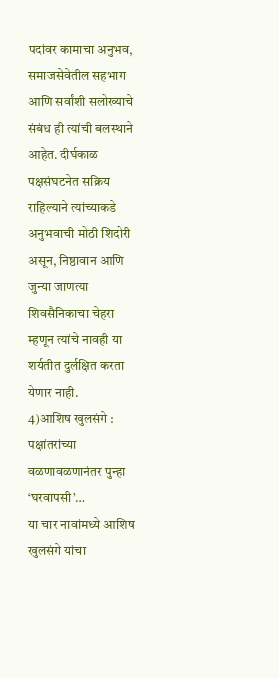पदांवर कामाचा अनुभव, समाजसेवेतील सहभाग आणि सर्वांशी सलोख्याचे संबंध ही त्यांची बलस्थाने आहेत. दीर्घकाळ पक्षसंघटनेत सक्रिय राहिल्याने त्यांच्याकडे अनुभवाची मोठी शिदोरी असून, निष्ठावान आणि जुन्या जाणत्या शिवसैनिकाचा चेहरा म्हणून त्यांचे नावही या शर्यतीत दुर्लक्षित करता येणार नाही.
4)आशिष खुलसंगे : पक्षांतरांच्या वळणावळणानंतर पुन्हा ‘घरवापसी’…
या चार नावांमध्ये आशिष खुलसंगे यांचा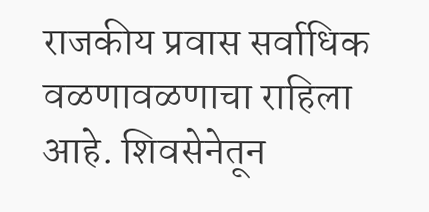राजकीय प्रवास सर्वाधिक वळणावळणाचा राहिला आहे. शिवसेनेतून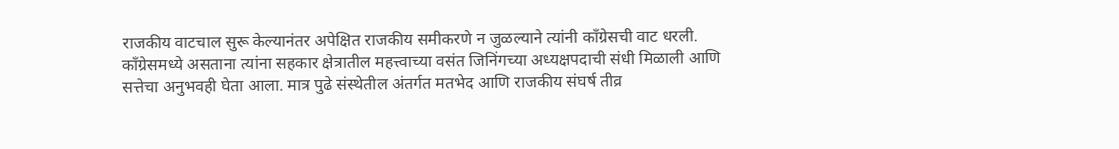राजकीय वाटचाल सुरू केल्यानंतर अपेक्षित राजकीय समीकरणे न जुळल्याने त्यांनी काँग्रेसची वाट धरली. काँग्रेसमध्ये असताना त्यांना सहकार क्षेत्रातील महत्त्वाच्या वसंत जिनिंगच्या अध्यक्षपदाची संधी मिळाली आणि सत्तेचा अनुभवही घेता आला. मात्र पुढे संस्थेतील अंतर्गत मतभेद आणि राजकीय संघर्ष तीव्र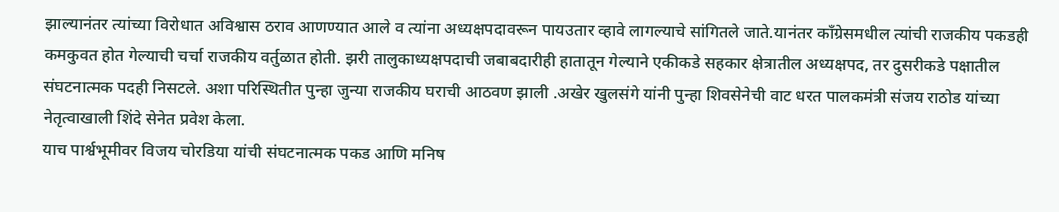झाल्यानंतर त्यांच्या विरोधात अविश्वास ठराव आणण्यात आले व त्यांना अध्यक्षपदावरून पायउतार व्हावे लागल्याचे सांगितले जाते.यानंतर काँग्रेसमधील त्यांची राजकीय पकडही कमकुवत होत गेल्याची चर्चा राजकीय वर्तुळात होती. झरी तालुकाध्यक्षपदाची जबाबदारीही हातातून गेल्याने एकीकडे सहकार क्षेत्रातील अध्यक्षपद, तर दुसरीकडे पक्षातील संघटनात्मक पदही निसटले. अशा परिस्थितीत पुन्हा जुन्या राजकीय घराची आठवण झाली .अखेर खुलसंगे यांनी पुन्हा शिवसेनेची वाट धरत पालकमंत्री संजय राठोड यांच्या नेतृत्वाखाली शिंदे सेनेत प्रवेश केला.
याच पार्श्वभूमीवर विजय चोरडिया यांची संघटनात्मक पकड आणि मनिष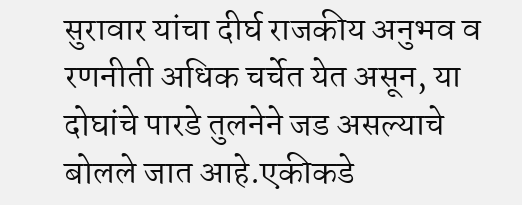सुरावार यांचा दीर्घ राजकीय अनुभव व रणनीती अधिक चर्चेत येत असून, या दोघांचे पारडे तुलनेने जड असल्याचे बोलले जात आहे.एकीकडे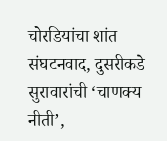चोरडियांचा शांत संघटनवाद, दुसरीकडे सुरावारांची ‘चाणक्य नीती’,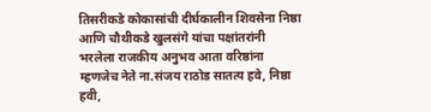तिसरीकडे कोकासांची दीर्घकालीन शिवसेना निष्ठा आणि चौथीकडे खुलसंगे यांचा पक्षांतरांनी भरलेला राजकीय अनुभव आता वरिष्ठांना म्हणजेच नेते ना.संजय राठोड सातत्य हवे, निष्ठा हवी,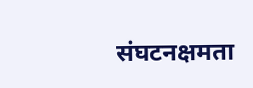संघटनक्षमता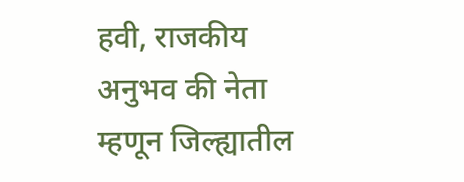हवी, राजकीय अनुभव की नेता म्हणून जिल्ह्यातील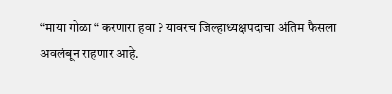“माया गोळा “ करणारा हवा ? यावरच जिल्हाध्यक्षपदाचा अंतिम फैसला अवलंबून राहणार आहे.